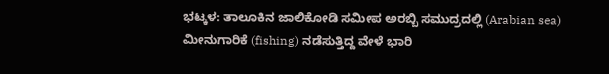ಭಟ್ಕಳ: ತಾಲೂಕಿನ ಜಾಲಿಕೋಡಿ ಸಮೀಪ ಅರಬ್ಬಿ ಸಮುದ್ರದಲ್ಲಿ (Arabian sea) ಮೀನುಗಾರಿಕೆ (fishing) ನಡೆಸುತ್ತಿದ್ದ ವೇಳೆ ಭಾರಿ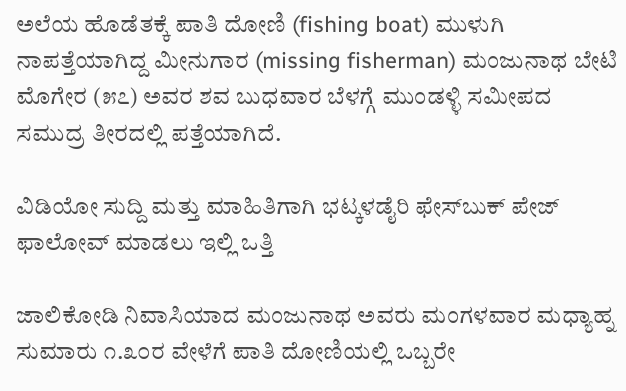ಅಲೆಯ ಹೊಡೆತಕ್ಕೆ ಪಾತಿ ದೋಣಿ (fishing boat) ಮುಳುಗಿ ನಾಪತ್ತೆಯಾಗಿದ್ದ ಮೀನುಗಾರ (missing fisherman) ಮಂಜುನಾಥ ಬೇಟಿ ಮೊಗೇರ (೫೭) ಅವರ ಶವ ಬುಧವಾರ ಬೆಳಗ್ಗೆ ಮುಂಡಳ್ಳಿ ಸಮೀಪದ ಸಮುದ್ರ ತೀರದಲ್ಲಿ ಪತ್ತೆಯಾಗಿದೆ.

ವಿಡಿಯೋ ಸುದ್ದಿ ಮತ್ತು ಮಾಹಿತಿಗಾಗಿ ಭಟ್ಕಳಡೈರಿ ಫೇಸ್‌ಬುಕ್‌ ಪೇಜ್ ಫಾಲೋವ್ ಮಾಡಲು ಇಲ್ಲಿ ಒತ್ತಿ

ಜಾಲಿಕೋಡಿ ನಿವಾಸಿಯಾದ ಮಂಜುನಾಥ ಅವರು ಮಂಗಳವಾರ ಮಧ್ಯಾಹ್ನ ಸುಮಾರು ೧.೩೦ರ ವೇಳೆಗೆ ಪಾತಿ ದೋಣಿಯಲ್ಲಿ ಒಬ್ಬರೇ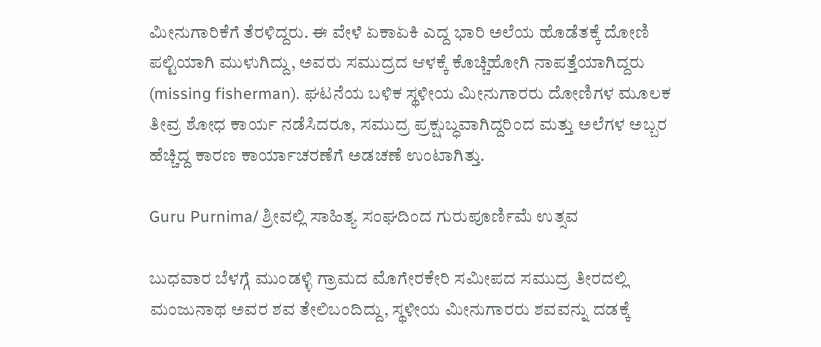ಮೀನುಗಾರಿಕೆಗೆ ತೆರಳಿದ್ದರು. ಈ ವೇಳೆ ಏಕಾಏಕಿ ಎದ್ದ ಭಾರಿ ಅಲೆಯ ಹೊಡೆತಕ್ಕೆ ದೋಣಿ ಪಲ್ಟಿಯಾಗಿ ಮುಳುಗಿದ್ದು, ಅವರು ಸಮುದ್ರದ ಆಳಕ್ಕೆ ಕೊಚ್ಚಿಹೋಗಿ ನಾಪತ್ತೆಯಾಗಿದ್ದರು (missing fisherman). ಘಟನೆಯ ಬಳಿಕ ಸ್ಥಳೀಯ ಮೀನುಗಾರರು ದೋಣಿಗಳ ಮೂಲಕ ತೀವ್ರ ಶೋಧ ಕಾರ್ಯ ನಡೆಸಿದರೂ, ಸಮುದ್ರ ಪ್ರಕ್ಷುಬ್ಧವಾಗಿದ್ದರಿಂದ ಮತ್ತು ಅಲೆಗಳ ಅಬ್ಬರ ಹೆಚ್ಚಿದ್ದ ಕಾರಣ ಕಾರ್ಯಾಚರಣೆಗೆ ಅಡಚಣೆ ಉಂಟಾಗಿತ್ತು.

Guru Purnima/ ಶ್ರೀವಲ್ಲಿ ಸಾಹಿತ್ಯ ಸಂಘದಿಂದ ಗುರುಪೂರ್ಣಿಮೆ ಉತ್ಸವ

ಬುಧವಾರ ಬೆಳಗ್ಗೆ ಮುಂಡಳ್ಳಿ ಗ್ರಾಮದ ಮೊಗೇರಕೇರಿ ಸಮೀಪದ ಸಮುದ್ರ ತೀರದಲ್ಲಿ ಮಂಜುನಾಥ ಅವರ ಶವ ತೇಲಿಬಂದಿದ್ದು, ಸ್ಥಳೀಯ ಮೀನುಗಾರರು ಶವವನ್ನು ದಡಕ್ಕೆ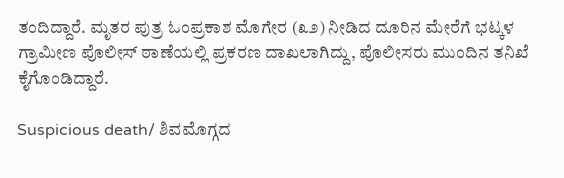ತಂದಿದ್ದಾರೆ. ಮೃತರ ಪುತ್ರ ಓಂಪ್ರಕಾಶ ಮೊಗೇರ (೩೨) ನೀಡಿದ ದೂರಿನ ಮೇರೆಗೆ ಭಟ್ಕಳ ಗ್ರಾಮೀಣ ಪೊಲೀಸ್ ಠಾಣೆಯಲ್ಲಿ ಪ್ರಕರಣ ದಾಖಲಾಗಿದ್ದು, ಪೊಲೀಸರು ಮುಂದಿನ ತನಿಖೆ ಕೈಗೊಂಡಿದ್ದಾರೆ.

Suspicious death/ ಶಿವಮೊಗ್ಗದ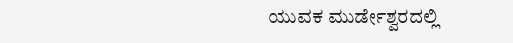ಯುವಕ ಮುರ್ಡೇಶ್ವರದಲ್ಲಿ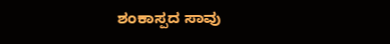ಶಂಕಾಸ್ಪದ ಸಾವು